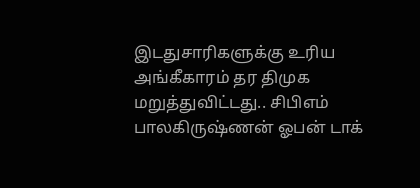இடதுசாரிகளுக்கு உரிய அங்கீகாரம் தர திமுக மறுத்துவிட்டது.. சிபிஎம் பாலகிருஷ்ணன் ஓபன் டாக்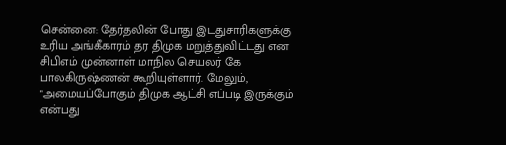சென்னை: தேர்தலின் போது இடதுசாரிகளுக்கு உரிய அங்கீகாரம் தர திமுக மறுத்துவிட்டது என சிபிஎம் முன்னாள் மாநில செயலர் கே பாலகிருஷ்ணன் கூறியுள்ளார். மேலும், "அமையப்போகும் திமுக ஆட்சி எப்படி இருக்கும் என்பது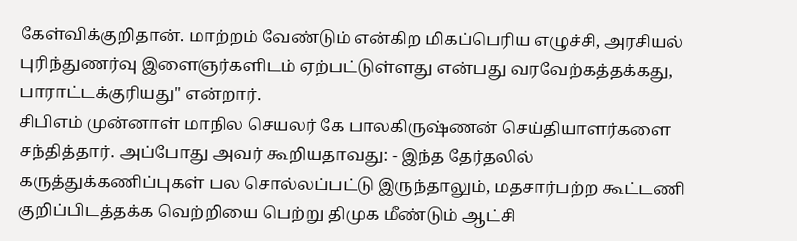கேள்விக்குறிதான். மாற்றம் வேண்டும் என்கிற மிகப்பெரிய எழுச்சி, அரசியல் புரிந்துணர்வு இளைஞர்களிடம் ஏற்பட்டுள்ளது என்பது வரவேற்கத்தக்கது, பாராட்டக்குரியது" என்றார்.
சிபிஎம் முன்னாள் மாநில செயலர் கே பாலகிருஷ்ணன் செய்தியாளர்களை சந்தித்தார். அப்போது அவர் கூறியதாவது: - இந்த தேர்தலில் கருத்துக்கணிப்புகள் பல சொல்லப்பட்டு இருந்தாலும், மதசார்பற்ற கூட்டணி குறிப்பிடத்தக்க வெற்றியை பெற்று திமுக மீண்டும் ஆட்சி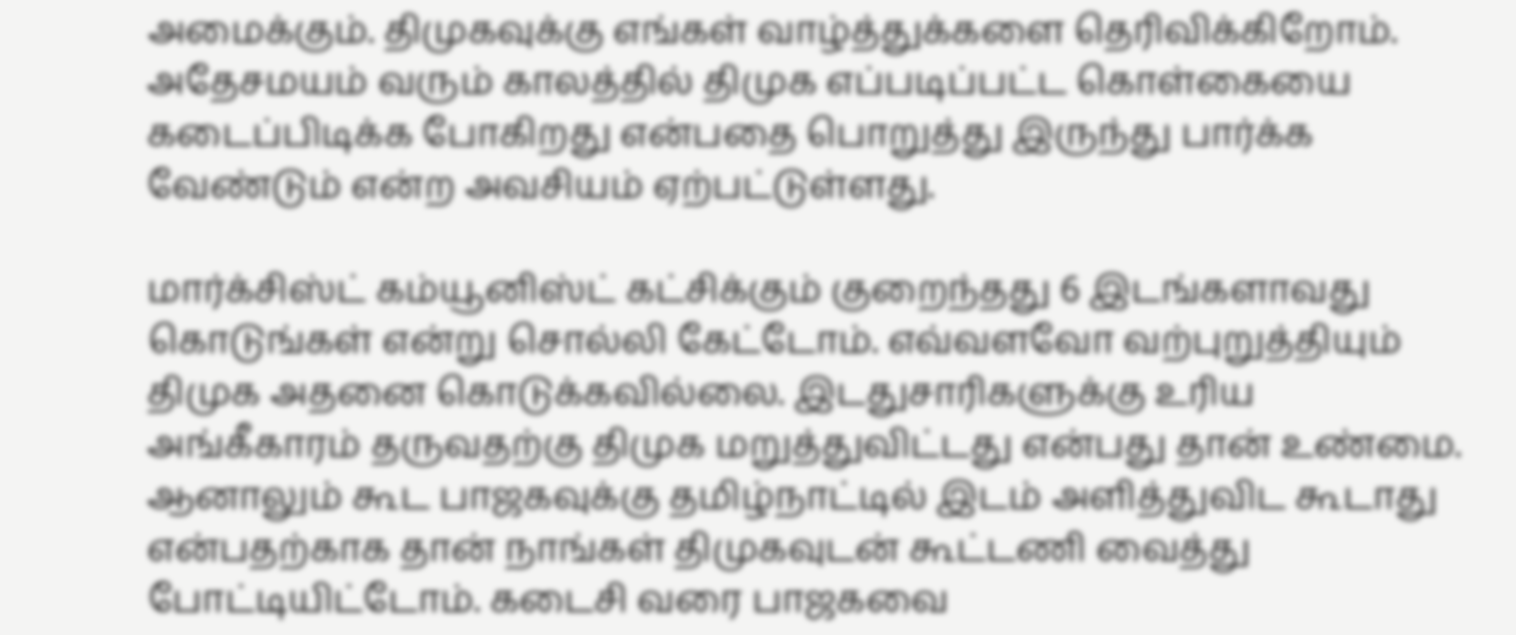அமைக்கும். திமுகவுக்கு எங்கள் வாழ்த்துக்களை தெரிவிக்கிறோம். அதேசமயம் வரும் காலத்தில் திமுக எப்படிப்பட்ட கொள்கையை கடைப்பிடிக்க போகிறது என்பதை பொறுத்து இருந்து பார்க்க வேண்டும் என்ற அவசியம் ஏற்பட்டுள்ளது.

மார்க்சிஸ்ட் கம்யூனிஸ்ட் கட்சிக்கும் குறைந்தது 6 இடங்களாவது கொடுங்கள் என்று சொல்லி கேட்டோம். எவ்வளவோ வற்புறுத்தியும் திமுக அதனை கொடுக்கவில்லை. இடதுசாரிகளுக்கு உரிய அங்கீகாரம் தருவதற்கு திமுக மறுத்துவிட்டது என்பது தான் உண்மை. ஆனாலும் கூட பாஜகவுக்கு தமிழ்நாட்டில் இடம் அளித்துவிட கூடாது என்பதற்காக தான் நாங்கள் திமுகவுடன் கூட்டணி வைத்து போட்டியிட்டோம். கடைசி வரை பாஜகவை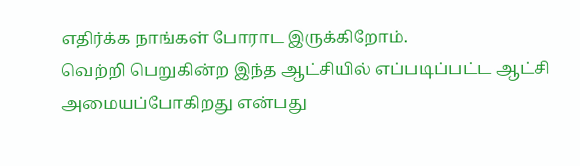எதிர்க்க நாங்கள் போராட இருக்கிறோம்.
வெற்றி பெறுகின்ற இந்த ஆட்சியில் எப்படிப்பட்ட ஆட்சி அமையப்போகிறது என்பது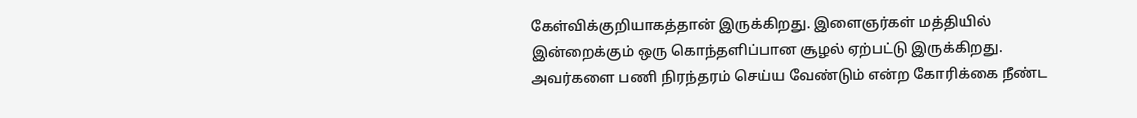கேள்விக்குறியாகத்தான் இருக்கிறது. இளைஞர்கள் மத்தியில் இன்றைக்கும் ஒரு கொந்தளிப்பான சூழல் ஏற்பட்டு இருக்கிறது. அவர்களை பணி நிரந்தரம் செய்ய வேண்டும் என்ற கோரிக்கை நீண்ட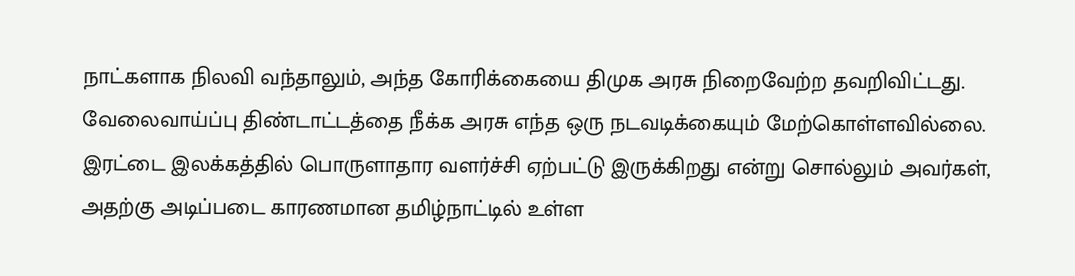நாட்களாக நிலவி வந்தாலும், அந்த கோரிக்கையை திமுக அரசு நிறைவேற்ற தவறிவிட்டது. வேலைவாய்ப்பு திண்டாட்டத்தை நீக்க அரசு எந்த ஒரு நடவடிக்கையும் மேற்கொள்ளவில்லை.
இரட்டை இலக்கத்தில் பொருளாதார வளர்ச்சி ஏற்பட்டு இருக்கிறது என்று சொல்லும் அவர்கள், அதற்கு அடிப்படை காரணமான தமிழ்நாட்டில் உள்ள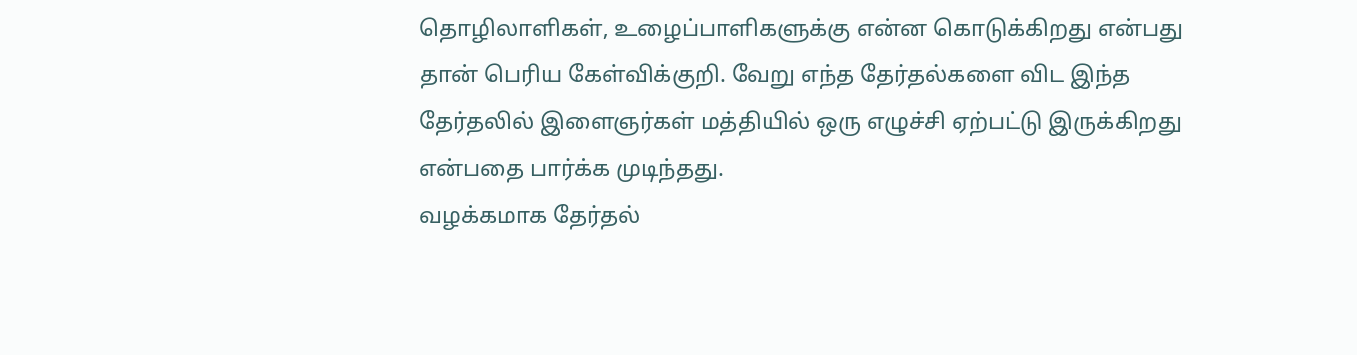தொழிலாளிகள், உழைப்பாளிகளுக்கு என்ன கொடுக்கிறது என்பது தான் பெரிய கேள்விக்குறி. வேறு எந்த தேர்தல்களை விட இந்த தேர்தலில் இளைஞர்கள் மத்தியில் ஒரு எழுச்சி ஏற்பட்டு இருக்கிறது என்பதை பார்க்க முடிந்தது.
வழக்கமாக தேர்தல்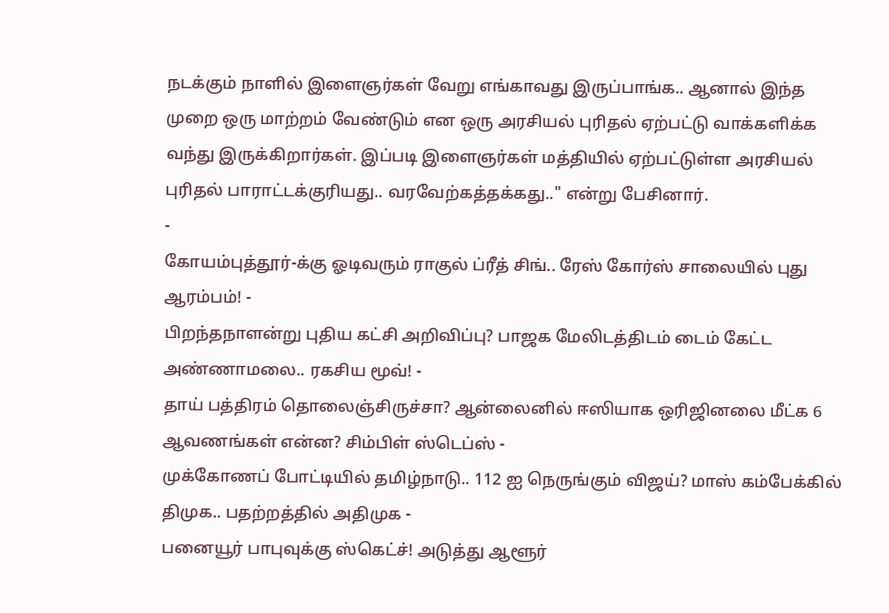நடக்கும் நாளில் இளைஞர்கள் வேறு எங்காவது இருப்பாங்க.. ஆனால் இந்த முறை ஒரு மாற்றம் வேண்டும் என ஒரு அரசியல் புரிதல் ஏற்பட்டு வாக்களிக்க வந்து இருக்கிறார்கள். இப்படி இளைஞர்கள் மத்தியில் ஏற்பட்டுள்ள அரசியல் புரிதல் பாராட்டக்குரியது.. வரவேற்கத்தக்கது.." என்று பேசினார்.
-
கோயம்புத்தூர்-க்கு ஓடிவரும் ராகுல் ப்ரீத் சிங்.. ரேஸ் கோர்ஸ் சாலையில் புது ஆரம்பம்! -
பிறந்தநாளன்று புதிய கட்சி அறிவிப்பு? பாஜக மேலிடத்திடம் டைம் கேட்ட அண்ணாமலை.. ரகசிய மூவ்! -
தாய் பத்திரம் தொலைஞ்சிருச்சா? ஆன்லைனில் ஈஸியாக ஒரிஜினலை மீட்க 6 ஆவணங்கள் என்ன? சிம்பிள் ஸ்டெப்ஸ் -
முக்கோணப் போட்டியில் தமிழ்நாடு.. 112 ஐ நெருங்கும் விஜய்? மாஸ் கம்பேக்கில் திமுக.. பதற்றத்தில் அதிமுக -
பனையூர் பாபுவுக்கு ஸ்கெட்ச்! அடுத்து ஆளூர்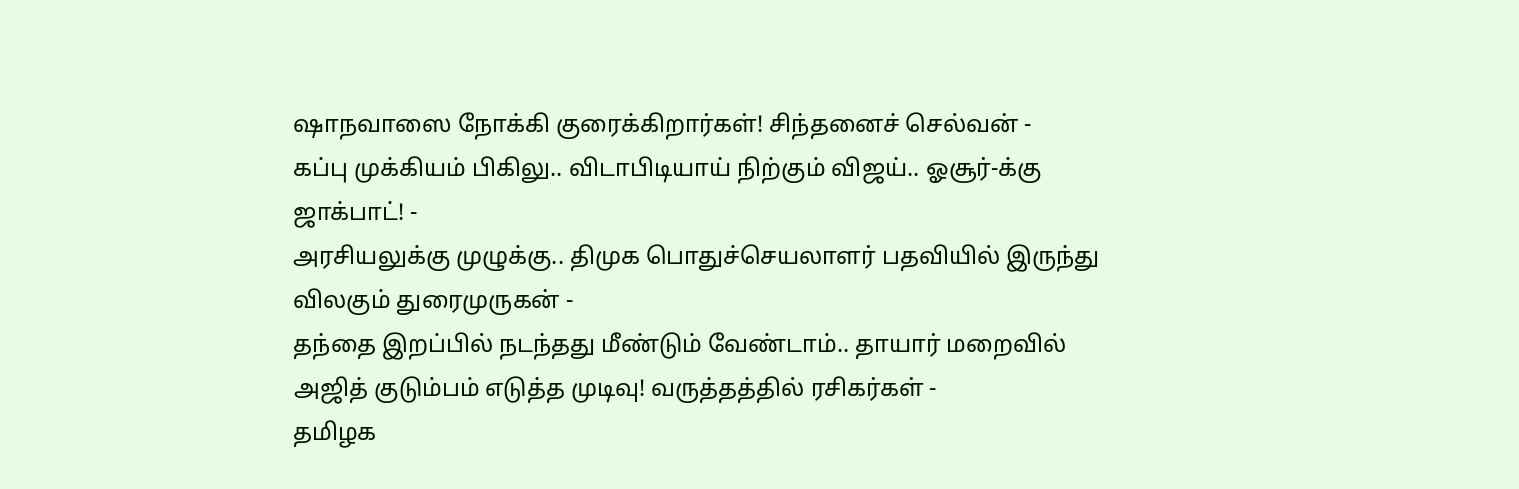ஷாநவாஸை நோக்கி குரைக்கிறார்கள்! சிந்தனைச் செல்வன் -
கப்பு முக்கியம் பிகிலு.. விடாபிடியாய் நிற்கும் விஜய்.. ஓசூர்-க்கு ஜாக்பாட்! -
அரசியலுக்கு முழுக்கு.. திமுக பொதுச்செயலாளர் பதவியில் இருந்து விலகும் துரைமுருகன் -
தந்தை இறப்பில் நடந்தது மீண்டும் வேண்டாம்.. தாயார் மறைவில் அஜித் குடும்பம் எடுத்த முடிவு! வருத்தத்தில் ரசிகர்கள் -
தமிழக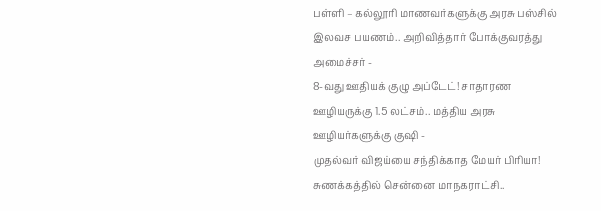பள்ளி – கல்லூரி மாணவர்களுக்கு அரசு பஸ்சில் இலவச பயணம்.. அறிவித்தார் போக்குவரத்து அமைச்சர் -
8-வது ஊதியக் குழு அப்டேட்! சாதாரண ஊழியருக்கு 1.5 லட்சம்.. மத்திய அரசு ஊழியர்களுக்கு குஷி -
முதல்வர் விஜய்யை சந்திக்காத மேயர் பிரியா! சுணக்கத்தில் சென்னை மாநகராட்சி..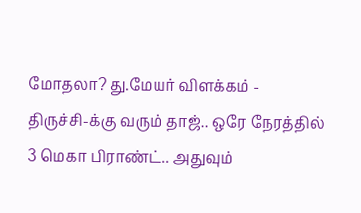மோதலா? து.மேயர் விளக்கம் -
திருச்சி-க்கு வரும் தாஜ்.. ஒரே நேரத்தில் 3 மெகா பிராண்ட்.. அதுவும்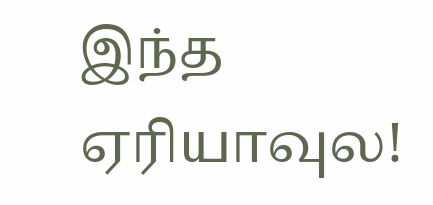இந்த ஏரியாவுல!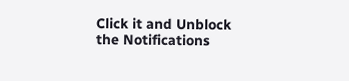Click it and Unblock the Notifications